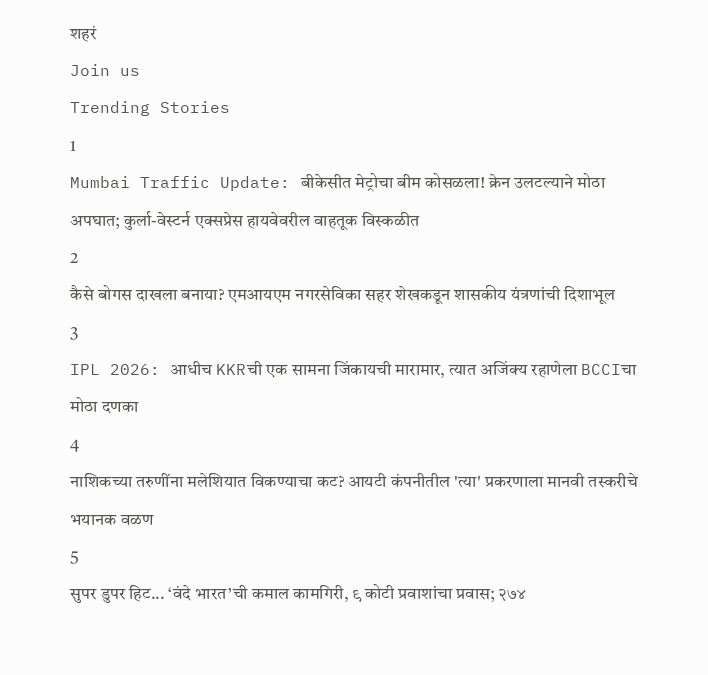शहरं
Join us
Trending Stories
1
Mumbai Traffic Update: बीकेसीत मेट्रोचा बीम कोसळला! क्रेन उलटल्याने मोठा अपघात; कुर्ला-वेस्टर्न एक्सप्रेस हायवेवरील वाहतूक विस्कळीत
2
कैसे बोगस दाखला बनाया? एमआयएम नगरसेविका सहर शेखकडून शासकीय यंत्रणांची दिशाभूल
3
IPL 2026: आधीच KKRची एक सामना जिंकायची मारामार, त्यात अजिंक्य रहाणेला BCCIचा मोठा दणका
4
नाशिकच्या तरुणींना मलेशियात विकण्याचा कट? आयटी कंपनीतील 'त्या' प्रकरणाला मानवी तस्करीचे भयानक वळण
5
सुपर डुपर हिट... ‘वंदे भारत’ची कमाल कामगिरी, ९ कोटी प्रवाशांचा प्रवास; २७४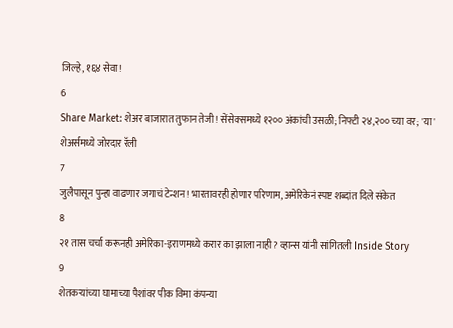जिल्हे, १६४ सेवा!
6
Share Market: शेअर बाजारात तुफान तेजी! सेंसेक्समध्ये १२०० अंकांची उसळी; निफ्टी २४,२०० च्या वर; 'या' शेअर्समध्ये जोरदार रॅली
7
जुलैपासून पुन्हा वाढणार जगाचं टेन्शन! भारतावरही होणार परिणाम, अमेरिकेनं स्पष्ट शब्दांत दिले संकेत
8
२१ तास चर्चा करूनही अमेरिका-इराणमध्ये करार का झाला नाही? व्हान्स यांनी सांगितली Inside Story
9
शेतकऱ्यांच्या घामाच्या पैशांवर पीक विमा कंपन्या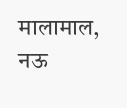मालामाल, नऊ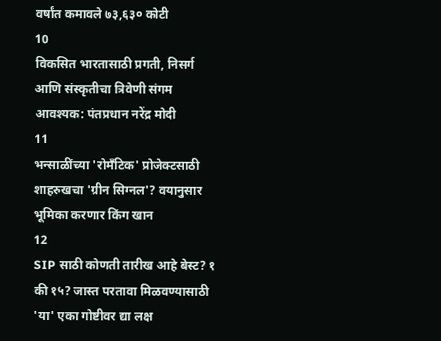वर्षांत कमावले ७३,६३० कोटी
10
विकसित भारतासाठी प्रगती, निसर्ग आणि संस्कृतीचा त्रिवेणी संगम आवश्यक: पंतप्रधान नरेंद्र मोदी
11
भन्साळींच्या 'रोमँटिक' प्रोजेक्टसाठी शाहरुखचा 'ग्रीन सिग्नल'? वयानुसार भूमिका करणार किंग खान
12
SIP साठी कोणती तारीख आहे बेस्ट? १ की १५? जास्त परतावा मिळवण्यासाठी 'या' एका गोष्टीवर द्या लक्ष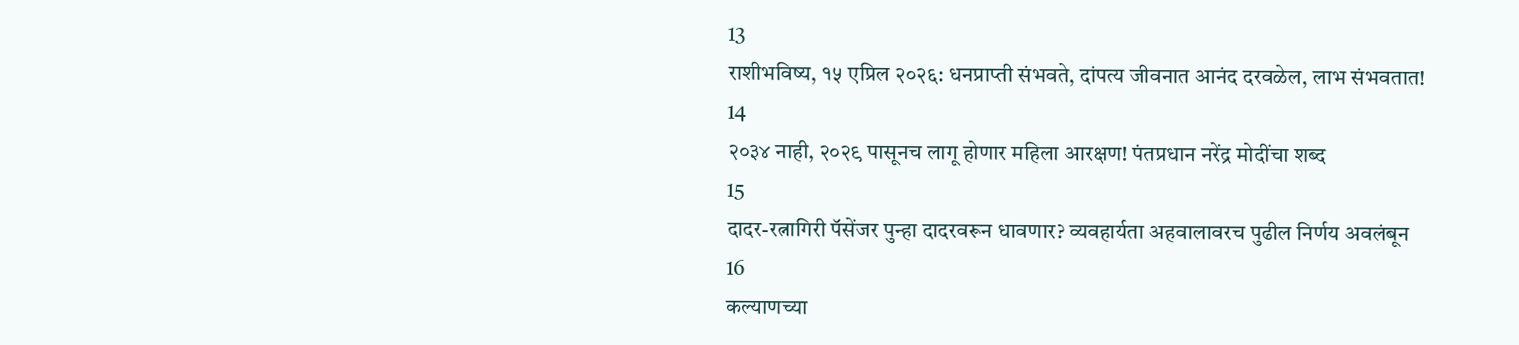13
राशीभविष्य, १५ एप्रिल २०२६: धनप्राप्ती संभवते, दांपत्य जीवनात आनंद दरवळेल, लाभ संभवतात!
14
२०३४ नाही, २०२९ पासूनच लागू होणार महिला आरक्षण! पंतप्रधान नरेंद्र मोदींचा शब्द
15
दादर-रत्नागिरी पॅसेंजर पुन्हा दादरवरून धावणार? व्यवहार्यता अहवालावरच पुढील निर्णय अवलंबून
16
कल्याणच्या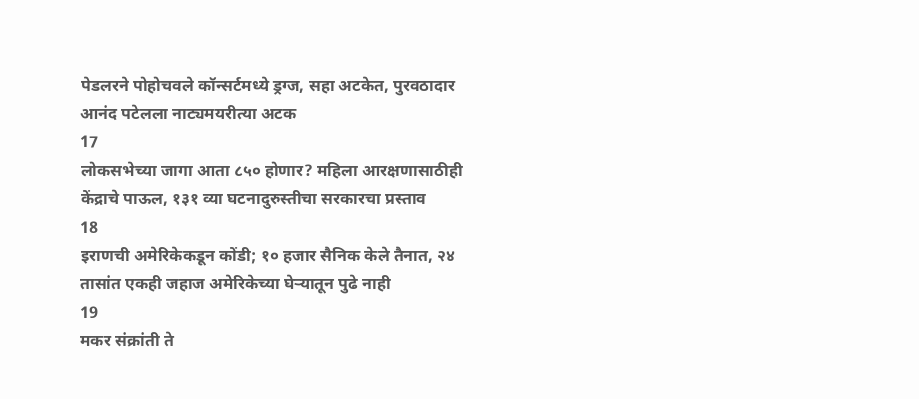पेडलरने पोहोचवले कॉन्सर्टमध्ये ड्रग्ज, सहा अटकेत, पुरवठादार आनंद पटेलला नाट्यमयरीत्या अटक
17
लोकसभेच्या जागा आता ८५० होणार? महिला आरक्षणासाठीही केंद्राचे पाऊल, १३१ व्या घटनादुरुस्तीचा सरकारचा प्रस्ताव
18
इराणची अमेरिकेकडून कोंडी; १० हजार सैनिक केले तैनात, २४ तासांत एकही जहाज अमेरिकेच्या घेऱ्यातून पुढे नाही
19
मकर संक्रांती ते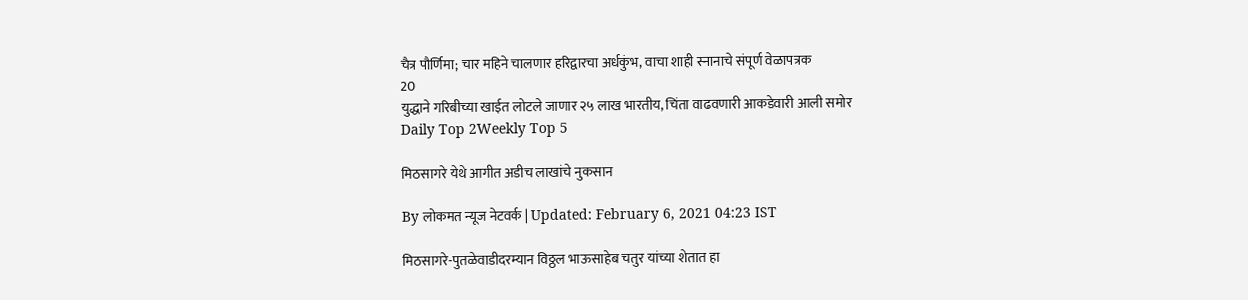चैत्र पौर्णिमा; चार महिने चालणार हरिद्वारचा अर्धकुंभ, वाचा शाही स्नानाचे संपूर्ण वेळापत्रक
20
युद्धाने गरिबीच्या खाईत लोटले जाणार २५ लाख भारतीय, चिंता वाढवणारी आकडेवारी आली समोर
Daily Top 2Weekly Top 5

मिठसागरे येथे आगीत अडीच लाखांचे नुकसान

By लोकमत न्यूज नेटवर्क | Updated: February 6, 2021 04:23 IST

मिठसागरे-पुतळेवाडीदरम्यान विठ्ठल भाऊसाहेब चतुर यांच्या शेतात हा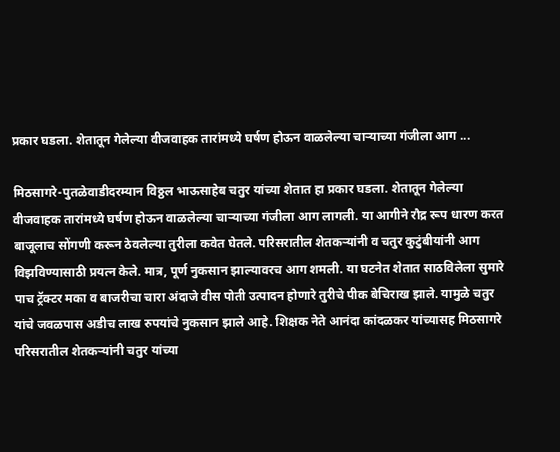प्रकार घडला. शेतातून गेलेल्या वीजवाहक तारांमध्ये घर्षण होऊन वाळलेल्या चाऱ्याच्या गंजीला आग ...

मिठसागरे-पुतळेवाडीदरम्यान विठ्ठल भाऊसाहेब चतुर यांच्या शेतात हा प्रकार घडला. शेतातून गेलेल्या वीजवाहक तारांमध्ये घर्षण होऊन वाळलेल्या चाऱ्याच्या गंजीला आग लागली. या आगीने रौद्र रूप धारण करत बाजूलाच सोंगणी करून ठेवलेल्या तुरीला कवेत घेतले. परिसरातील शेतकऱ्यांनी व चतुर कुटुंबीयांनी आग विझविण्यासाठी प्रयत्न केले. मात्र, पूर्ण नुकसान झाल्यावरच आग शमली. या घटनेत शेतात साठविलेला सुमारे पाच ट्रॅक्टर मका व बाजरीचा चारा अंदाजे वीस पोती उत्पादन होणारे तुरीचे पीक बेचिराख झाले. यामुळे चतुर यांचे जवळपास अडीच लाख रुपयांचे नुकसान झाले आहे. शिक्षक नेते आनंदा कांदळकर यांच्यासह मिठसागरे परिसरातील शेतकऱ्यांनी चतुर यांच्या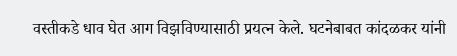वस्तीकडे धाव घेत आग विझविण्यासाठी प्रयत्न केले. घटनेबाबत कांदळकर यांनी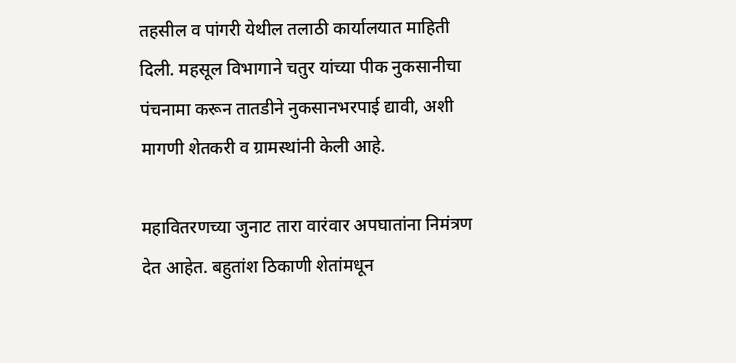तहसील व पांगरी येथील तलाठी कार्यालयात माहिती दिली. महसूल विभागाने चतुर यांच्या पीक नुकसानीचा पंचनामा करून तातडीने नुकसानभरपाई द्यावी, अशी मागणी शेतकरी व ग्रामस्थांनी केली आहे.

महावितरणच्या जुनाट तारा वारंवार अपघातांना निमंत्रण देत आहेत. बहुतांश ठिकाणी शेतांमधून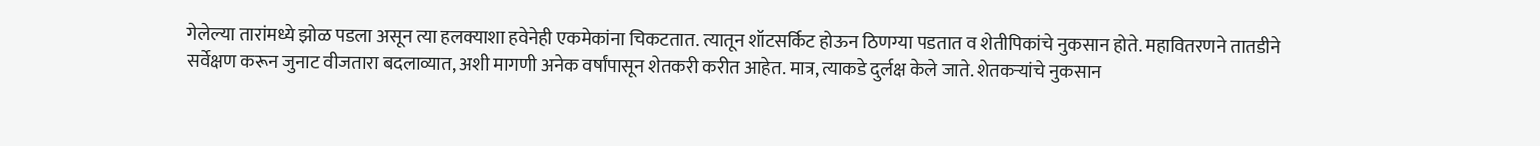गेलेल्या तारांमध्ये झोळ पडला असून त्या हलक्याशा हवेनेही एकमेकांना चिकटतात. त्यातून शॉटसर्किट होऊन ठिणग्या पडतात व शेतीपिकांचे नुकसान होते. महावितरणने तातडीने सर्वेक्षण करून जुनाट वीजतारा बदलाव्यात, अशी मागणी अनेक वर्षांपासून शेतकरी करीत आहेत. मात्र, त्याकडे दुर्लक्ष केले जाते. शेतकऱ्यांचे नुकसान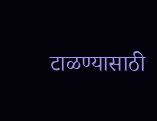टाळण्यासाठी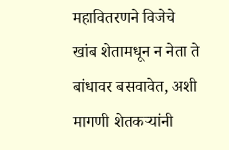महावितरणने विजेचे खांब शेतामधून न नेता ते बांधावर बसवावेत, अशी मागणी शेतकऱ्यांनी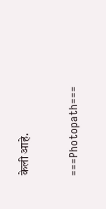केली आहे.

===Photopath===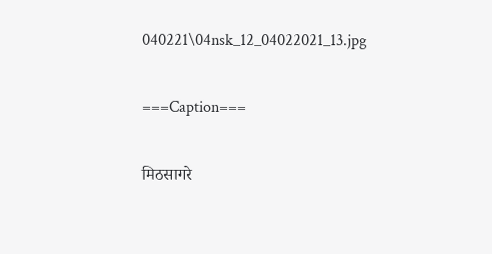040221\04nsk_12_04022021_13.jpg

===Caption===

मिठसागरे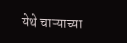येथे चाऱ्याच्या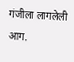गंजीला लागलेली आग.